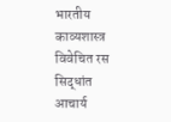भारतीय काव्यशास्त्र विवेचित रस सिद्धांत
आचार्य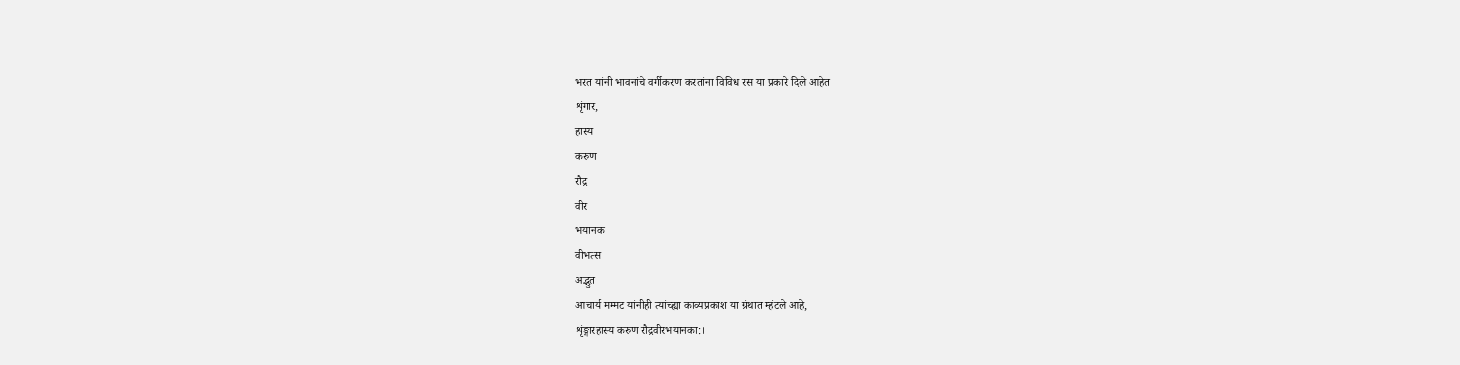भरत यांनी भावनांचे वर्गीकरण करतांना विविध रस या प्रकारे दिले आहेत
शृंगार,
हास्य
करुण
रौद्र
वीर
भयानक
वीभत्स
अद्भुत
आचार्य मम्मट यांनीही त्यांच्ह्या काव्यप्रकाश या ग्रंथात म्हंटले आहे,
शृंङ्गारहास्य करुण रौद्रवीरभयानका:।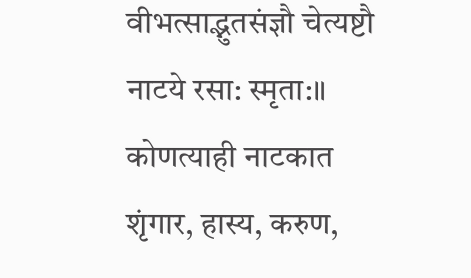वीभत्साद्भुतसंज्ञौ चेत्यष्टौ नाटये रसा: स्मृता:॥
कोणत्याही नाटकात शृंगार, हास्य, करुण,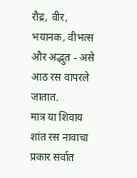रौद्र, वीर, भयानक, वीभत्स और अद्भुत - असे आठ रस वापरले जातात.
मात्र या शिवाय शांत रस नावाचा प्रकार सर्वात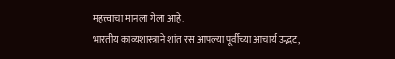महत्त्वाचा मानला गेला आहे.
भारतीय काव्यशास्त्राने शांत रस आपल्या पूर्वीच्या आचार्य उद्भट,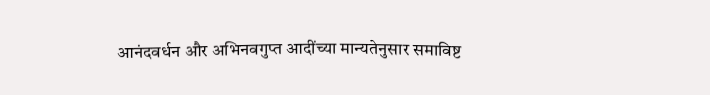आनंदवर्धन और अभिनवगुप्त आदींच्या मान्यतेनुसार समाविष्ट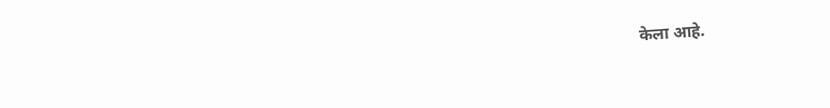केला आहे.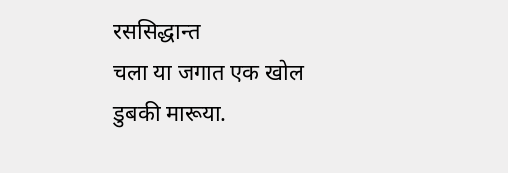रससिद्धान्त
चला या जगात एक खोल डुबकी मारूया.